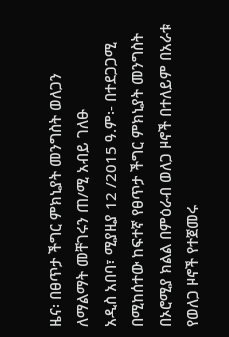ዜና፡ በፀጥታ ችግር ምክኒያት መንግስት ወለጋን ለማልማት መቸገሩን ጠ/ሚ አብይ ገለፁ
አዲስ አበባ፣ ሚያዚያ 12 /2015 ዓ.ም፡- በተደጋጋሚ በሚከሰተው ከፍተኛ የፀጥታ ችግር ምክኒያት መንግስት በኦሮሚያ ክልል በምዕራብ ወለጋ ዞኖች በተለይም በአራቱ የወለጋ ዞኖች የተጀመሩ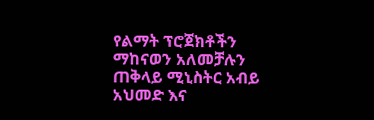የልማት ፕሮጀክቶችን ማከናወን አለመቻሉን ጠቅላይ ሚኒስትር አብይ አህመድ እና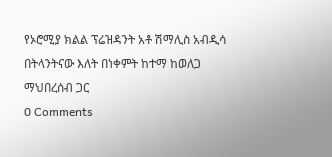የኦሮሚያ ክልል ፕሬዝዳንት አቶ ሽማሊስ አብዲሳ በትላንትናው እለት በነቀምት ከተማ ከወለጋ ማህበረሰብ ጋር
0 Comments